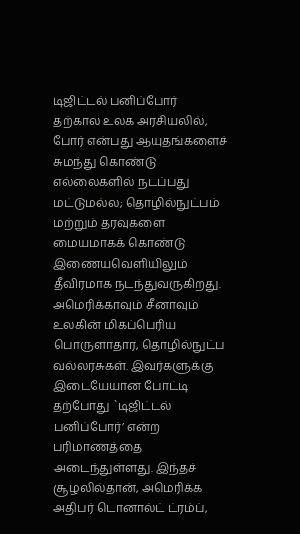டிஜிட்டல் பனிப்போர்
தற்கால உலக அரசியலில், போர் என்பது ஆயுதங்களைச் சுமந்து கொண்டு எல்லைகளில் நடப்பது மட்டுமல்ல; தொழில்நுட்பம் மற்றும் தரவுகளை மையமாகக் கொண்டு இணையவெளியிலும் தீவிரமாக நடந்துவருகிறது. அமெரிக்காவும் சீனாவும் உலகின் மிகப்பெரிய பொருளாதார, தொழில்நுட்ப வல்லரசுகள். இவர்களுக்கு இடையேயான போட்டி தற்போது `டிஜிட்டல் பனிப்போர்’ என்ற பரிமாணத்தை அடைந்துள்ளது. இந்தச் சூழலில்தான், அமெரிக்க அதிபர் டொனால்ட் ட்ரம்ப்,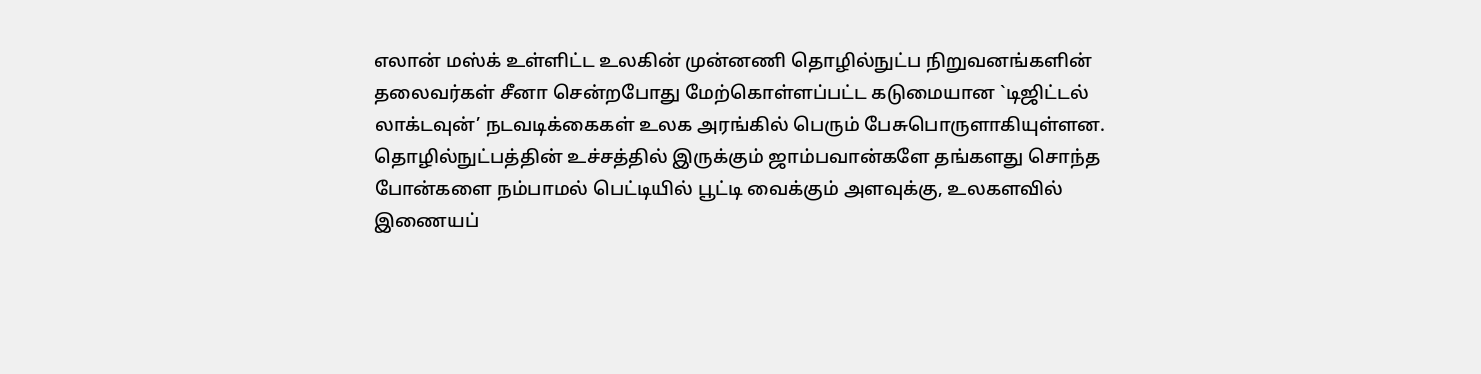எலான் மஸ்க் உள்ளிட்ட உலகின் முன்னணி தொழில்நுட்ப நிறுவனங்களின் தலைவர்கள் சீனா சென்றபோது மேற்கொள்ளப்பட்ட கடுமையான `டிஜிட்டல் லாக்டவுன்’ நடவடிக்கைகள் உலக அரங்கில் பெரும் பேசுபொருளாகியுள்ளன.
தொழில்நுட்பத்தின் உச்சத்தில் இருக்கும் ஜாம்பவான்களே தங்களது சொந்த போன்களை நம்பாமல் பெட்டியில் பூட்டி வைக்கும் அளவுக்கு, உலகளவில் இணையப்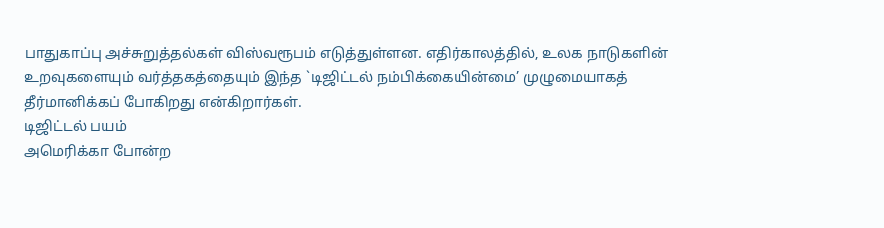பாதுகாப்பு அச்சுறுத்தல்கள் விஸ்வரூபம் எடுத்துள்ளன. எதிர்காலத்தில், உலக நாடுகளின் உறவுகளையும் வர்த்தகத்தையும் இந்த `டிஜிட்டல் நம்பிக்கையின்மை’ முழுமையாகத் தீர்மானிக்கப் போகிறது என்கிறார்கள்.
டிஜிட்டல் பயம்
அமெரிக்கா போன்ற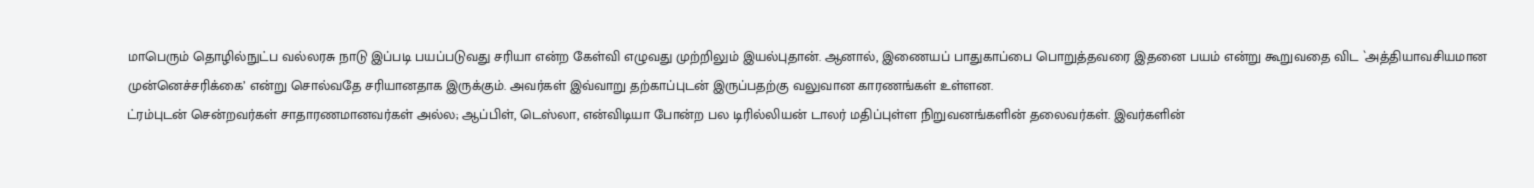மாபெரும் தொழில்நுட்ப வல்லரசு நாடு இப்படி பயப்படுவது சரியா என்ற கேள்வி எழுவது முற்றிலும் இயல்புதான். ஆனால், இணையப் பாதுகாப்பை பொறுத்தவரை இதனை பயம் என்று கூறுவதை விட `அத்தியாவசியமான முன்னெச்சரிக்கை’ என்று சொல்வதே சரியானதாக இருக்கும். அவர்கள் இவ்வாறு தற்காப்புடன் இருப்பதற்கு வலுவான காரணங்கள் உள்ளன.
ட்ரம்புடன் சென்றவர்கள் சாதாரணமானவர்கள் அல்ல; ஆப்பிள், டெஸ்லா, என்விடியா போன்ற பல டிரில்லியன் டாலர் மதிப்புள்ள நிறுவனங்களின் தலைவர்கள். இவர்களின்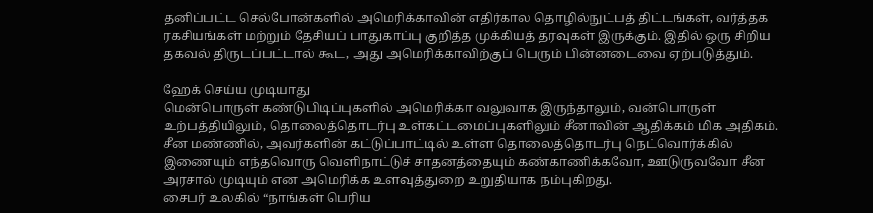தனிப்பட்ட செல்போன்களில் அமெரிக்காவின் எதிர்கால தொழில்நுட்பத் திட்டங்கள், வர்த்தக ரகசியங்கள் மற்றும் தேசியப் பாதுகாப்பு குறித்த முக்கியத் தரவுகள் இருக்கும். இதில் ஒரு சிறிய தகவல் திருடப்பட்டால் கூட, அது அமெரிக்காவிற்குப் பெரும் பின்னடைவை ஏற்படுத்தும்.

ஹேக் செய்ய முடியாது
மென்பொருள் கண்டுபிடிப்புகளில் அமெரிக்கா வலுவாக இருந்தாலும், வன்பொருள் உற்பத்தியிலும், தொலைத்தொடர்பு உள்கட்டமைப்புகளிலும் சீனாவின் ஆதிக்கம் மிக அதிகம். சீன மண்ணில், அவர்களின் கட்டுப்பாட்டில் உள்ள தொலைத்தொடர்பு நெட்வொர்க்கில் இணையும் எந்தவொரு வெளிநாட்டுச் சாதனத்தையும் கண்காணிக்கவோ, ஊடுருவவோ சீன அரசால் முடியும் என அமெரிக்க உளவுத்துறை உறுதியாக நம்புகிறது.
சைபர் உலகில் “நாங்கள் பெரிய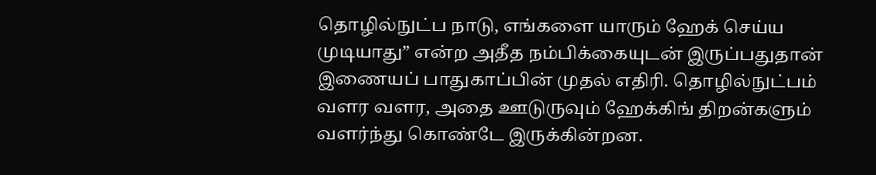தொழில்நுட்ப நாடு, எங்களை யாரும் ஹேக் செய்ய முடியாது” என்ற அதீத நம்பிக்கையுடன் இருப்பதுதான் இணையப் பாதுகாப்பின் முதல் எதிரி. தொழில்நுட்பம் வளர வளர, அதை ஊடுருவும் ஹேக்கிங் திறன்களும் வளர்ந்து கொண்டே இருக்கின்றன.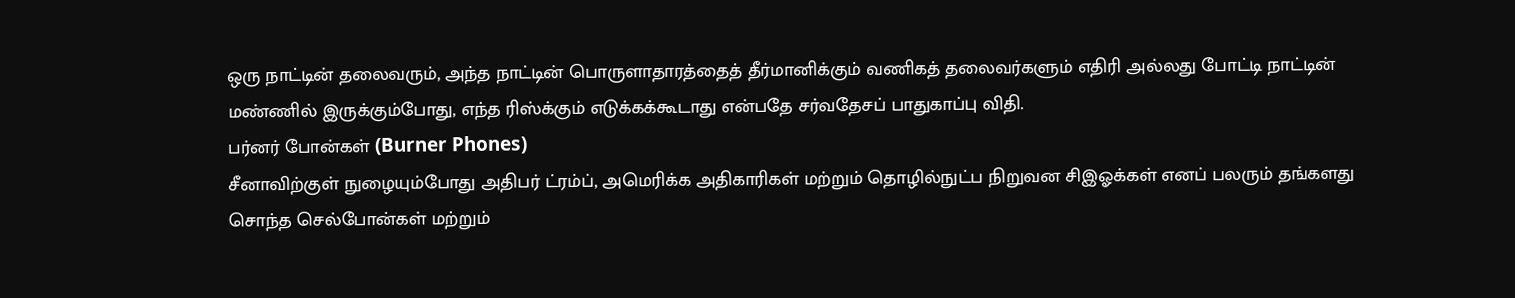ஒரு நாட்டின் தலைவரும், அந்த நாட்டின் பொருளாதாரத்தைத் தீர்மானிக்கும் வணிகத் தலைவர்களும் எதிரி அல்லது போட்டி நாட்டின் மண்ணில் இருக்கும்போது, எந்த ரிஸ்க்கும் எடுக்கக்கூடாது என்பதே சர்வதேசப் பாதுகாப்பு விதி.
பர்னர் போன்கள் (Burner Phones)
சீனாவிற்குள் நுழையும்போது அதிபர் ட்ரம்ப், அமெரிக்க அதிகாரிகள் மற்றும் தொழில்நுட்ப நிறுவன சிஇஓக்கள் எனப் பலரும் தங்களது சொந்த செல்போன்கள் மற்றும்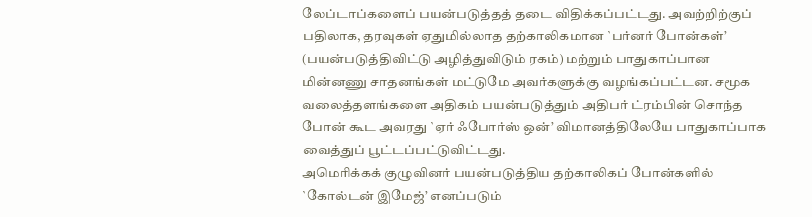லேப்டாப்களைப் பயன்படுத்தத் தடை விதிக்கப்பட்டது. அவற்றிற்குப் பதிலாக, தரவுகள் ஏதுமில்லாத தற்காலிகமான `பர்னர் போன்கள்’ (பயன்படுத்திவிட்டு அழித்துவிடும் ரகம்) மற்றும் பாதுகாப்பான மின்னணு சாதனங்கள் மட்டுமே அவர்களுக்கு வழங்கப்பட்டன. சமூக வலைத்தளங்களை அதிகம் பயன்படுத்தும் அதிபர் ட்ரம்பின் சொந்த போன் கூட அவரது `ஏர் ஃபோர்ஸ் ஒன்’ விமானத்திலேயே பாதுகாப்பாக வைத்துப் பூட்டப்பட்டுவிட்டது.
அமெரிக்கக் குழுவினர் பயன்படுத்திய தற்காலிகப் போன்களில் `கோல்டன் இமேஜ்’ எனப்படும்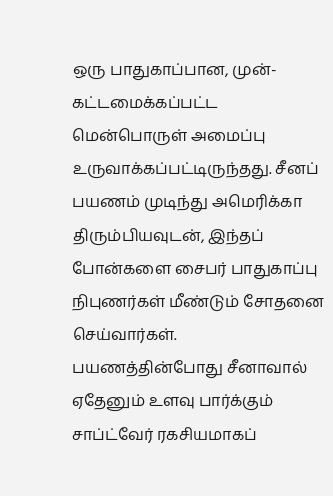ஒரு பாதுகாப்பான, முன்-கட்டமைக்கப்பட்ட மென்பொருள் அமைப்பு உருவாக்கப்பட்டிருந்தது. சீனப் பயணம் முடிந்து அமெரிக்கா திரும்பியவுடன், இந்தப் போன்களை சைபர் பாதுகாப்பு நிபுணர்கள் மீண்டும் சோதனை செய்வார்கள். பயணத்தின்போது சீனாவால் ஏதேனும் உளவு பார்க்கும் சாப்ட்வேர் ரகசியமாகப்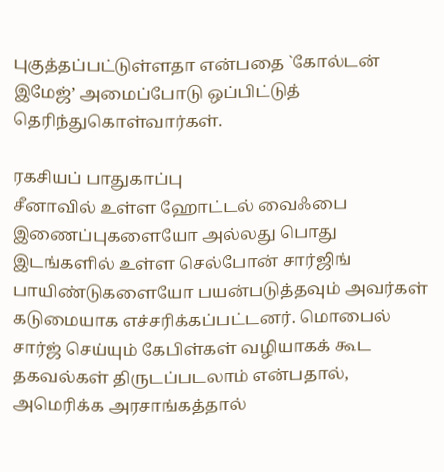புகுத்தப்பட்டுள்ளதா என்பதை `கோல்டன் இமேஜ்’ அமைப்போடு ஒப்பிட்டுத் தெரிந்துகொள்வார்கள்.

ரகசியப் பாதுகாப்பு
சீனாவில் உள்ள ஹோட்டல் வைஃபை இணைப்புகளையோ அல்லது பொது இடங்களில் உள்ள செல்போன் சார்ஜிங் பாயிண்டுகளையோ பயன்படுத்தவும் அவர்கள் கடுமையாக எச்சரிக்கப்பட்டனர். மொபைல் சார்ஜ் செய்யும் கேபிள்கள் வழியாகக் கூட தகவல்கள் திருடப்படலாம் என்பதால், அமெரிக்க அரசாங்கத்தால்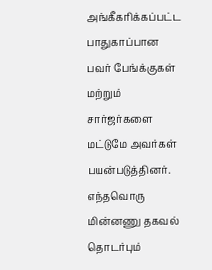அங்கீகரிக்கப்பட்ட பாதுகாப்பான பவர் பேங்க்குகள் மற்றும் சார்ஜர்களை மட்டுமே அவர்கள் பயன்படுத்தினர்.
எந்தவொரு மின்னணு தகவல் தொடர்பும்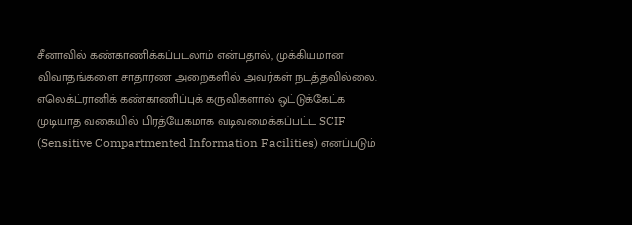சீனாவில் கண்காணிக்கப்படலாம் என்பதால், முக்கியமான விவாதங்களை சாதாரண அறைகளில் அவர்கள் நடத்தவில்லை. எலெக்ட்ரானிக் கண்காணிப்புக் கருவிகளால் ஒட்டுக்கேட்க முடியாத வகையில் பிரத்யேகமாக வடிவமைக்கப்பட்ட SCIF (Sensitive Compartmented Information Facilities) எனப்படும்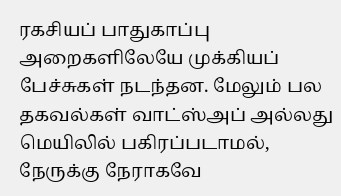ரகசியப் பாதுகாப்பு அறைகளிலேயே முக்கியப் பேச்சுகள் நடந்தன. மேலும் பல தகவல்கள் வாட்ஸ்அப் அல்லது மெயிலில் பகிரப்படாமல், நேருக்கு நேராகவே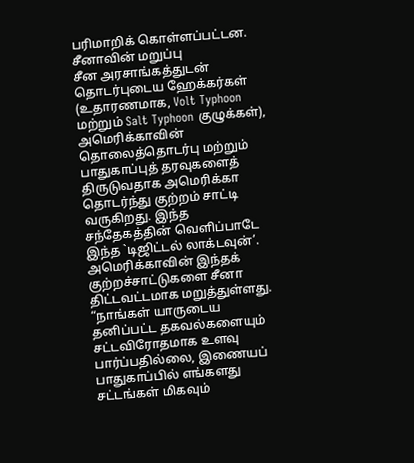பரிமாறிக் கொள்ளப்பட்டன.
சீனாவின் மறுப்பு
சீன அரசாங்கத்துடன் தொடர்புடைய ஹேக்கர்கள் (உதாரணமாக, Volt Typhoon மற்றும் Salt Typhoon குழுக்கள்), அமெரிக்காவின் தொலைத்தொடர்பு மற்றும் பாதுகாப்புத் தரவுகளைத் திருடுவதாக அமெரிக்கா தொடர்ந்து குற்றம் சாட்டி வருகிறது. இந்த சந்தேகத்தின் வெளிப்பாடே இந்த `டிஜிட்டல் லாக்டவுன்’.
அமெரிக்காவின் இந்தக் குற்றச்சாட்டுகளை சீனா திட்டவட்டமாக மறுத்துள்ளது. “நாங்கள் யாருடைய தனிப்பட்ட தகவல்களையும் சட்டவிரோதமாக உளவு பார்ப்பதில்லை, இணையப் பாதுகாப்பில் எங்களது சட்டங்கள் மிகவும்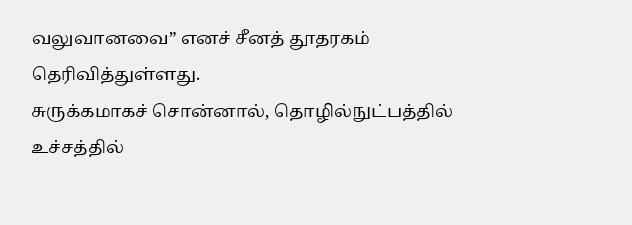வலுவானவை” எனச் சீனத் தூதரகம் தெரிவித்துள்ளது.
சுருக்கமாகச் சொன்னால், தொழில்நுட்பத்தில் உச்சத்தில்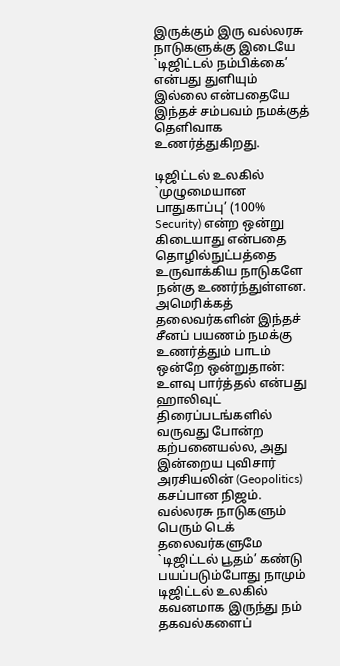இருக்கும் இரு வல்லரசு நாடுகளுக்கு இடையே `டிஜிட்டல் நம்பிக்கை’ என்பது துளியும் இல்லை என்பதையே இந்தச் சம்பவம் நமக்குத் தெளிவாக உணர்த்துகிறது.

டிஜிட்டல் உலகில் `முழுமையான பாதுகாப்பு’ (100% Security) என்ற ஒன்று கிடையாது என்பதை தொழில்நுட்பத்தை உருவாக்கிய நாடுகளே நன்கு உணர்ந்துள்ளன. அமெரிக்கத் தலைவர்களின் இந்தச் சீனப் பயணம் நமக்கு உணர்த்தும் பாடம் ஒன்றே ஒன்றுதான்: உளவு பார்த்தல் என்பது ஹாலிவுட் திரைப்படங்களில் வருவது போன்ற கற்பனையல்ல, அது இன்றைய புவிசார் அரசியலின் (Geopolitics) கசப்பான நிஜம்.
வல்லரசு நாடுகளும் பெரும் டெக் தலைவர்களுமே `டிஜிட்டல் பூதம்’ கண்டு பயப்படும்போது நாமும் டிஜிட்டல் உலகில் கவனமாக இருந்து நம் தகவல்களைப்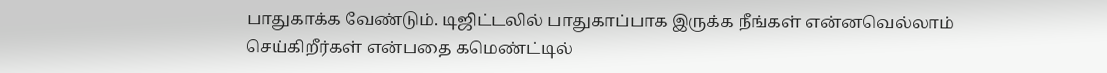பாதுகாக்க வேண்டும். டிஜிட்டலில் பாதுகாப்பாக இருக்க நீங்கள் என்னவெல்லாம் செய்கிறீர்கள் என்பதை கமெண்ட்டில்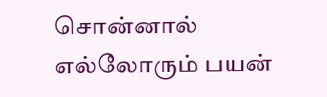சொன்னால் எல்லோரும் பயன்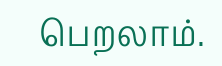பெறலாம்.